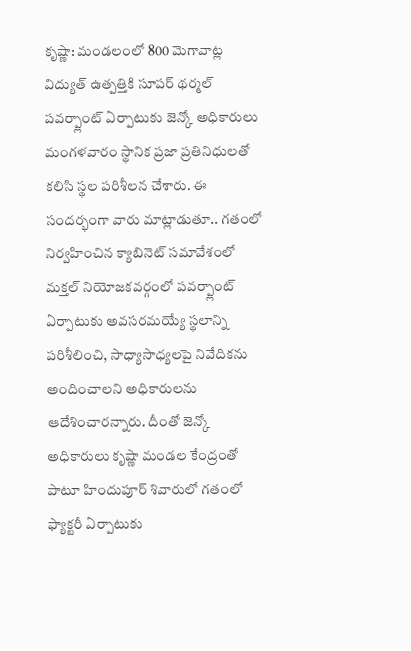కృష్ణా: మండలంలో 800 మెగావాట్ల విద్యుత్ ఉత్పత్తికి సూపర్ థర్మల్ పవర్ప్లాంట్ ఏర్పాటుకు జెన్కో అధికారులు మంగళవారం స్థానిక ప్రజా ప్రతినిధులతో కలిసి స్థల పరిశీలన చేశారు. ఈ సందర్భంగా వారు మాట్లాడుతూ.. గతంలో నిర్వహించిన క్యాబినెట్ సమావేశంలో మక్తల్ నియోజకవర్గంలో పవర్ప్లాంట్ ఏర్పాటుకు అవసరమయ్యే స్థలాన్ని పరిశీలించి, సాధ్యాసాధ్యలపై నివేదికను అందించాలని అధికారులను ఆదేశించారన్నారు. దీంతో జెన్కో అధికారులు కృష్ణా మండల కేంద్రంతో పాటూ హిందుపూర్ శివారులో గతంలో ఫ్యాక్టరీ ఏర్పాటుకు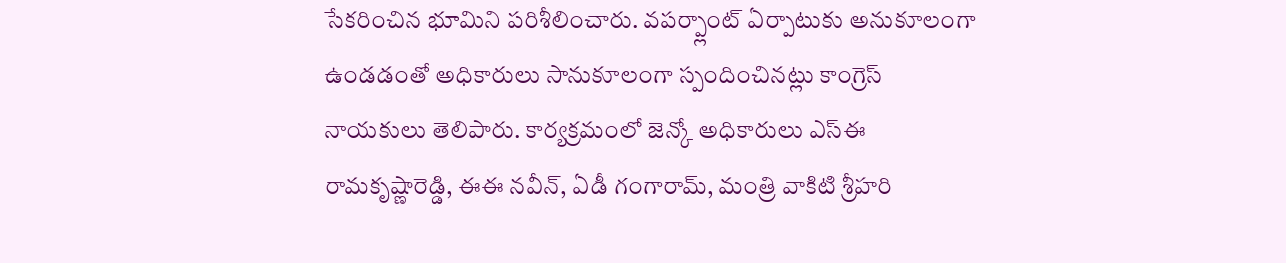సేకరించిన భూమిని పరిశీలించారు. వపర్ప్లాంట్ ఏర్పాటుకు అనుకూలంగా ఉండడంతో అధికారులు సానుకూలంగా స్పందించినట్లు కాంగ్రెస్ నాయకులు తెలిపారు. కార్యక్రమంలో జెన్కో అధికారులు ఎస్ఈ రామకృష్ణారెడ్డి, ఈఈ నవీన్, ఏడీ గంగారామ్, మంత్రి వాకిటి శ్రీహరి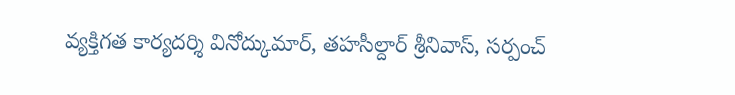వ్యక్తిగత కార్యదర్శి వినోద్కుమార్, తహసీల్దార్ శ్రీనివాస్, సర్పంచ్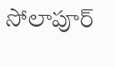సోలాపూర్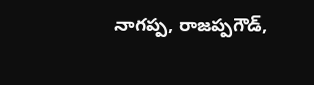నాగప్ప, రాజప్పగౌడ్,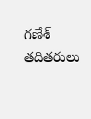గణేశ్ తదితరులు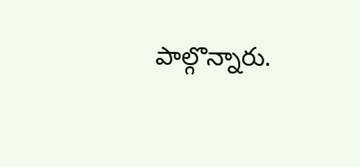పాల్గొన్నారు.